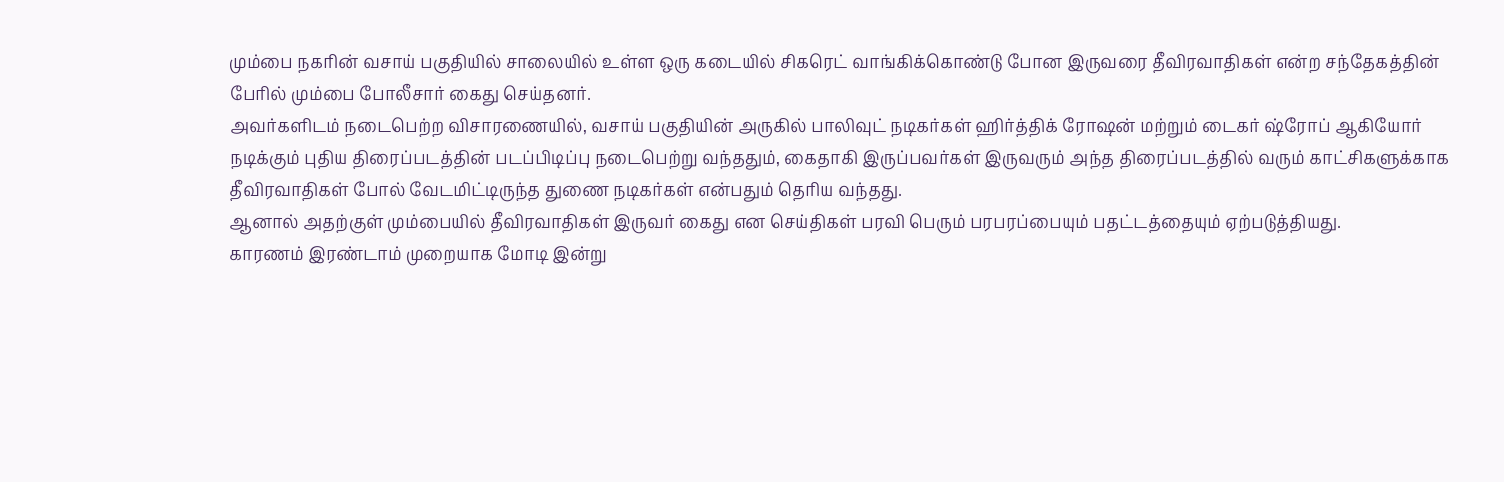மும்பை நகரின் வசாய் பகுதியில் சாலையில் உள்ள ஒரு கடையில் சிகரெட் வாங்கிக்கொண்டு போன இருவரை தீவிரவாதிகள் என்ற சந்தேகத்தின் பேரில் மும்பை போலீசார் கைது செய்தனர்.
அவர்களிடம் நடைபெற்ற விசாரணையில், வசாய் பகுதியின் அருகில் பாலிவுட் நடிகர்கள் ஹிர்த்திக் ரோஷன் மற்றும் டைகர் ஷ்ரோப் ஆகியோர் நடிக்கும் புதிய திரைப்படத்தின் படப்பிடிப்பு நடைபெற்று வந்ததும், கைதாகி இருப்பவர்கள் இருவரும் அந்த திரைப்படத்தில் வரும் காட்சிகளுக்காக தீவிரவாதிகள் போல் வேடமிட்டிருந்த துணை நடிகர்கள் என்பதும் தெரிய வந்தது.
ஆனால் அதற்குள் மும்பையில் தீவிரவாதிகள் இருவர் கைது என செய்திகள் பரவி பெரும் பரபரப்பையும் பதட்டத்தையும் ஏற்படுத்தியது.
காரணம் இரண்டாம் முறையாக மோடி இன்று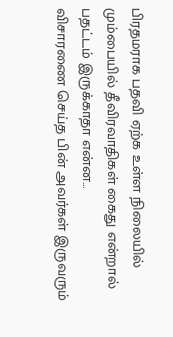பிரதமராக பதவி ஏற்க உள்ள நிலையில் மும்பையில் தீவிரவாதிகள் கைது என்றால் பதட்டம் இருக்காதா என்ன…
விசாரணை செய்த பின் அவர்கள் இருவரும்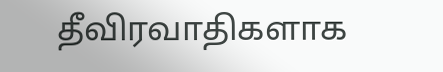தீவிரவாதிகளாக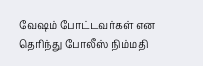வேஷம் போட்டவர்கள் என தெரிந்து போலீஸ் நிம்மதி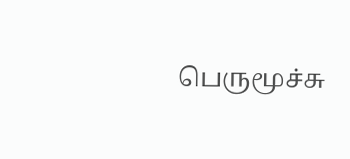பெருமூச்சு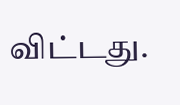விட்டது.